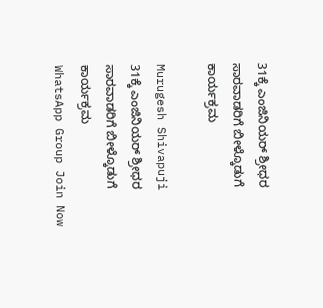31ಕ್ಕೆ ಎಂಜಿನಿಯರ್‌ ಶ್ರೀಧರ ಸಾರವಾಡರಿಗೆ ಬೀಳ್ಕೊಡುಗೆ ಕಾರ್ಯಕ್ರಮ

Murugesh Shivapuji
31ಕ್ಕೆ ಎಂಜಿನಿಯರ್‌ ಶ್ರೀಧರ ಸಾರವಾಡರಿಗೆ ಬೀಳ್ಕೊಡುಗೆ ಕಾರ್ಯಕ್ರಮ
WhatsApp Group Join Now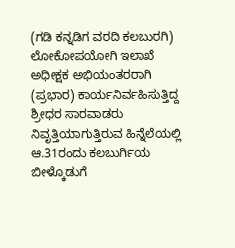(ಗಡಿ ಕನ್ನಡಿಗ ವರದಿ ಕಲಬುರಗಿ)
ಲೋಕೋಪಯೋಗಿ ಇಲಾಖೆ ಅಧೀಕ್ಷಕ ಅಭಿಯಂತರರಾಗಿ (ಪ್ರಭಾರ) ಕಾರ್ಯನಿರ್ವಹಿಸುತ್ತಿದ್ದ ಶ್ರೀಧರ ಸಾರವಾಡರು ನಿವೃತ್ತಿಯಾಗುತ್ತಿರುವ ಹಿನ್ನೆಲೆಯಲ್ಲಿ ಆ.31ರಂದು ಕಲಬುರ್ಗಿಯ ಬೀಳ್ಕೊಡುಗೆ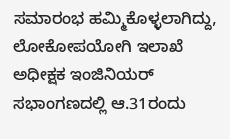ಸಮಾರಂಭ ಹಮ್ಮಿಕೊಳ್ಳಲಾಗಿದ್ದು, ಲೋಕೋಪಯೋಗಿ ಇಲಾಖೆ ಅಧೀಕ್ಷಕ ಇಂಜಿನಿಯರ್ ಸಭಾಂಗಣದಲ್ಲಿ ಆ.31ರಂದು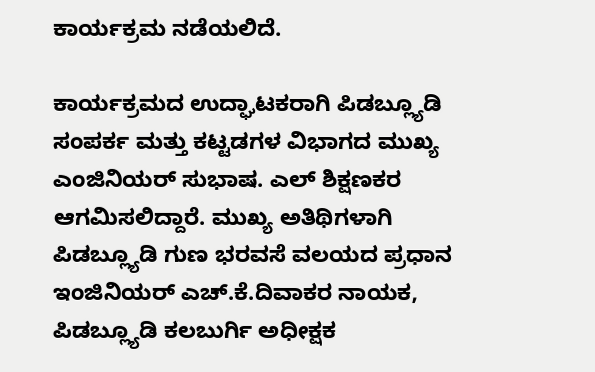ಕಾರ್ಯಕ್ರಮ ನಡೆಯಲಿದೆ.

ಕಾರ್ಯಕ್ರಮದ ಉದ್ಘಾಟಕರಾಗಿ ಪಿಡಬ್ಲ್ಯೂಡಿ ಸಂಪರ್ಕ ಮತ್ತು ಕಟ್ಟಡಗಳ ವಿಭಾಗದ ಮುಖ್ಯ ಎಂಜಿನಿಯರ್ ಸುಭಾಷ. ಎಲ್ ಶಿಕ್ಷಣಕರ ಆಗಮಿಸಲಿದ್ದಾರೆ. ಮುಖ್ಯ ಅತಿಥಿಗಳಾಗಿ ಪಿಡಬ್ಲ್ಯೂಡಿ ಗುಣ ಭರವಸೆ ವಲಯದ ಪ್ರಧಾನ ಇಂಜಿನಿಯರ್ ಎಚ್.ಕೆ.ದಿವಾಕರ ನಾಯಕ, ಪಿಡಬ್ಲ್ಯೂಡಿ ಕಲಬುರ್ಗಿ ಅಧೀಕ್ಷಕ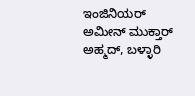ಇಂಜಿನಿಯರ್ ಅಮೀನ್ ಮುಕ್ತಾರ್ ಅಹ್ಮದ್, ಬಳ್ಳಾರಿ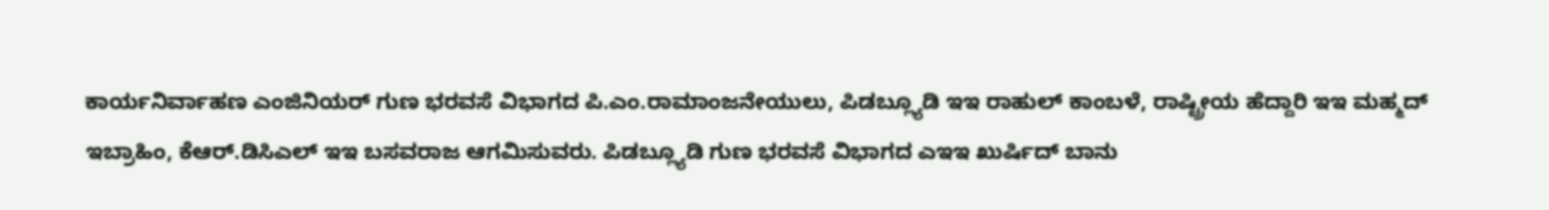ಕಾರ್ಯನಿರ್ವಾಹಣ ಎಂಜಿನಿಯರ್ ಗುಣ ಭರವಸೆ ವಿಭಾಗದ ಪಿ.ಎಂ.ರಾಮಾಂಜನೇಯುಲು, ಪಿಡಬ್ಲ್ಯೂಡಿ ಇಇ ರಾಹುಲ್ ಕಾಂಬಳೆ, ರಾಷ್ಟ್ರೀಯ ಹೆದ್ದಾರಿ ಇಇ ಮಹ್ಮದ್ ಇಬ್ರಾಹಿಂ, ಕೆಆರ್.ಡಿಸಿಎಲ್ ಇಇ ಬಸವರಾಜ ಆಗಮಿಸುವರು. ಪಿಡಬ್ಲ್ಯೂಡಿ ಗುಣ ಭರವಸೆ ವಿಭಾಗದ ಎಇಇ ಖುರ್ಷಿದ್‌ ಬಾನು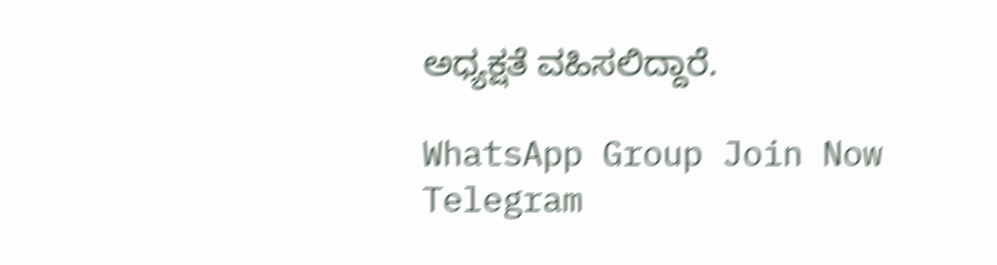ಅಧ್ಯಕ್ಷತೆ ವಹಿಸಲಿದ್ದಾರೆ.

WhatsApp Group Join Now
Telegram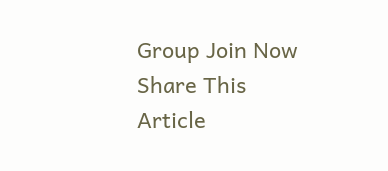Group Join Now
Share This Article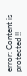error: Content is protected !!